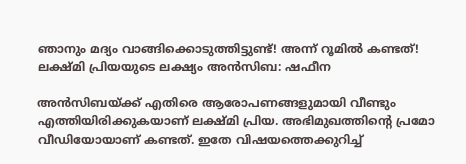ഞാനും മദ്യം വാങ്ങിക്കൊടുത്തിട്ടുണ്ട്! അന്ന് റൂമില്‍ കണ്ടത്! ലക്ഷ്മി പ്രിയയുടെ ലക്ഷ്യം അന്‍സിബ: ഷഫീന

അന്‍സിബയ്ക്ക് എതിരെ ആരോപണങ്ങളുമായി വീണ്ടും എത്തിയിരിക്കുകയാണ് ലക്ഷ്മി പ്രിയ. അഭിമുഖത്തിന്റെ പ്രമോ വീഡിയോയാണ് കണ്ടത്. ഇതേ വിഷയത്തെക്കുറിച്ച്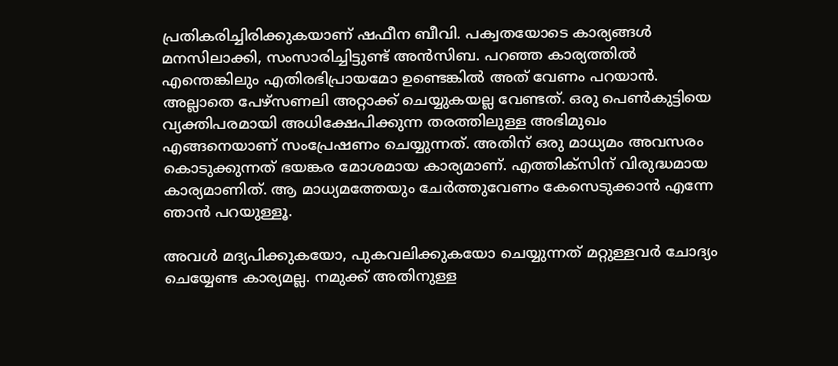പ്രതികരിച്ചിരിക്കുകയാണ് ഷഫീന ബീവി. പക്വതയോടെ കാര്യങ്ങള്‍ മനസിലാക്കി, സംസാരിച്ചിട്ടുണ്ട് അന്‍സിബ. പറഞ്ഞ കാര്യത്തില്‍ എന്തെങ്കിലും എതിരഭിപ്രായമോ ഉണ്ടെങ്കില്‍ അത് വേണം പറയാന്‍. അല്ലാതെ പേഴ്‌സണലി അറ്റാക്ക് ചെയ്യുകയല്ല വേണ്ടത്. ഒരു പെണ്‍കുട്ടിയെ വ്യക്തിപരമായി അധിക്ഷേപിക്കുന്ന തരത്തിലുള്ള അഭിമുഖം എങ്ങനെയാണ് സംപ്രേഷണം ചെയ്യുന്നത്. അതിന് ഒരു മാധ്യമം അവസരം കൊടുക്കുന്നത് ഭയങ്കര മോശമായ കാര്യമാണ്. എത്തിക്‌സിന് വിരുദ്ധമായ കാര്യമാണിത്. ആ മാധ്യമത്തേയും ചേര്‍ത്തുവേണം കേസെടുക്കാന്‍ എന്നേ ഞാന്‍ പറയുള്ളൂ.

അവള്‍ മദ്യപിക്കുകയോ, പുകവലിക്കുകയോ ചെയ്യുന്നത് മറ്റുള്ളവര്‍ ചോദ്യം ചെയ്യേണ്ട കാര്യമല്ല. നമുക്ക് അതിനുള്ള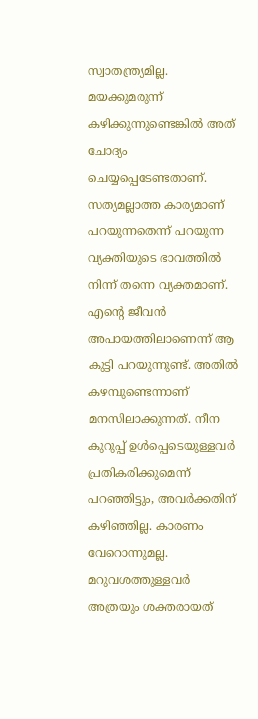സ്വാതന്ത്ര്യമില്ല. മയക്കുമരുന്ന് കഴിക്കുന്നുണ്ടെങ്കില്‍ അത് ചോദ്യം ചെയ്യപ്പെടേണ്ടതാണ്. സത്യമല്ലാത്ത കാര്യമാണ് പറയുന്നതെന്ന് പറയുന്ന വ്യക്തിയുടെ ഭാവത്തില്‍ നിന്ന് തന്നെ വ്യക്തമാണ്. എന്റെ ജീവന്‍ അപായത്തിലാണെന്ന് ആ കുട്ടി പറയുന്നുണ്ട്. അതില്‍ കഴമ്പുണ്ടെന്നാണ് മനസിലാക്കുന്നത്. നീന കുറുപ്പ് ഉള്‍പ്പെടെയുള്ളവര്‍ പ്രതികരിക്കുമെന്ന് പറഞ്ഞിട്ടും, അവര്‍ക്കതിന് കഴിഞ്ഞില്ല. കാരണം വേറൊന്നുമല്ല. മറുവശത്തുള്ളവര്‍ അത്രയും ശക്തരായത്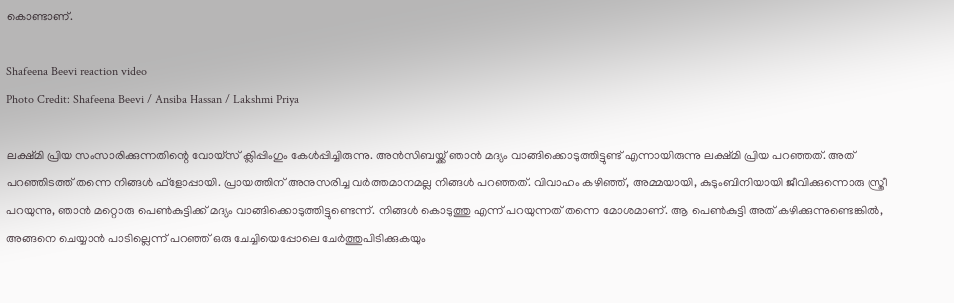കൊണ്ടാണ്.

Shafeena Beevi reaction video
Photo Credit: Shafeena Beevi / Ansiba Hassan / Lakshmi Priya

ലക്ഷ്മി പ്രിയ സംസാരിക്കുന്നതിന്റെ വോയ്‌സ് ക്ലിപ്പിംഗും കേള്‍പ്പിച്ചിരുന്നു. അന്‍സിബയ്ക്ക് ഞാന്‍ മദ്യം വാങ്ങിക്കൊടുത്തിട്ടുണ്ട് എന്നായിരുന്നു ലക്ഷ്മി പ്രിയ പറഞ്ഞത്. അത് പറഞ്ഞിടത്ത് തന്നെ നിങ്ങള്‍ ഫ്‌ളോപ്പായി. പ്രായത്തിന് അനുസരിച്ച വര്‍ത്തമാനമല്ല നിങ്ങള്‍ പറഞ്ഞത്. വിവാഹം കഴിഞ്ഞ്, അമ്മയായി, കുടുംബിനിയായി ജീവിക്കുന്നൊരു സ്ത്രീ പറയുന്നു, ഞാന്‍ മറ്റൊരു പെണ്‍കുട്ടിക്ക് മദ്യം വാങ്ങിക്കൊടുത്തിട്ടുണ്ടെന്ന്. നിങ്ങള്‍ കൊടുത്തു എന്ന് പറയുന്നത് തന്നെ മോശമാണ്. ആ പെണ്‍കുട്ടി അത് കഴിക്കുന്നുണ്ടെങ്കില്‍, അങ്ങനെ ചെയ്യാന്‍ പാടില്ലെന്ന് പറഞ്ഞ് ഒരു ചേച്ചിയെപ്പോലെ ചേര്‍ത്തുപിടിക്കുകയും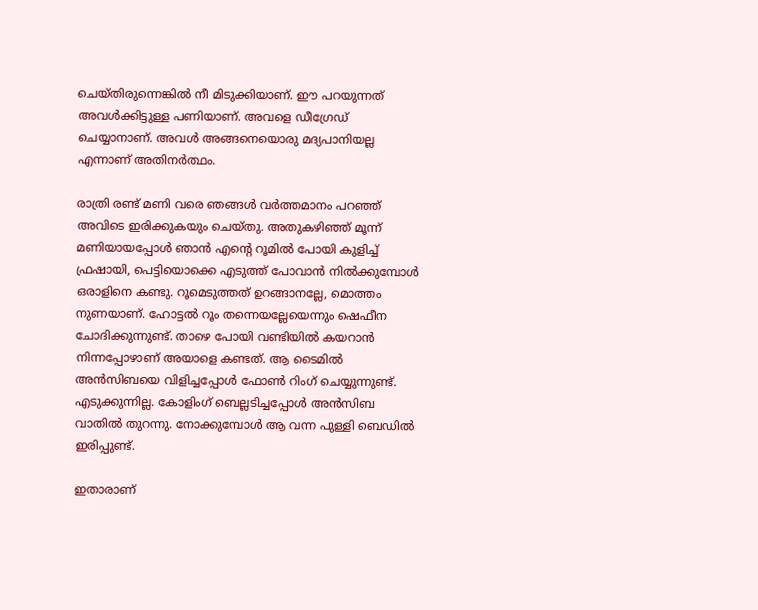ചെയ്തിരുന്നെങ്കില്‍ നീ മിടുക്കിയാണ്. ഈ പറയുന്നത് അവള്‍ക്കിട്ടുള്ള പണിയാണ്. അവളെ ഡീഗ്രേഡ് ചെയ്യാനാണ്. അവള്‍ അങ്ങനെയൊരു മദ്യപാനിയല്ല എന്നാണ് അതിനര്‍ത്ഥം.

രാത്രി രണ്ട് മണി വരെ ഞങ്ങള്‍ വര്‍ത്തമാനം പറഞ്ഞ് അവിടെ ഇരിക്കുകയും ചെയ്തു. അതുകഴിഞ്ഞ് മൂന്ന് മണിയായപ്പോള്‍ ഞാന്‍ എന്റെ റൂമില്‍ പോയി കുളിച്ച് ഫ്രഷായി, പെട്ടിയൊക്കെ എടുത്ത് പോവാന്‍ നില്‍ക്കുമ്പോള്‍ ഒരാളിനെ കണ്ടു. റൂമെടുത്തത് ഉറങ്ങാനല്ലേ, മൊത്തം നുണയാണ്. ഹോട്ടല്‍ റൂം തന്നെയല്ലേയെന്നും ഷെഫീന ചോദിക്കുന്നുണ്ട്. താഴെ പോയി വണ്ടിയില്‍ കയറാന്‍ നിന്നപ്പോഴാണ് അയാളെ കണ്ടത്. ആ ടൈമില്‍ അന്‍സിബയെ വിളിച്ചപ്പോള്‍ ഫോണ്‍ റിംഗ് ചെയ്യുന്നുണ്ട്. എടുക്കുന്നില്ല. കോളിംഗ് ബെല്ലടിച്ചപ്പോള്‍ അന്‍സിബ വാതില്‍ തുറന്നു. നോക്കുമ്പോള്‍ ആ വന്ന പുള്ളി ബെഡില്‍ ഇരിപ്പുണ്ട്.

ഇതാരാണ്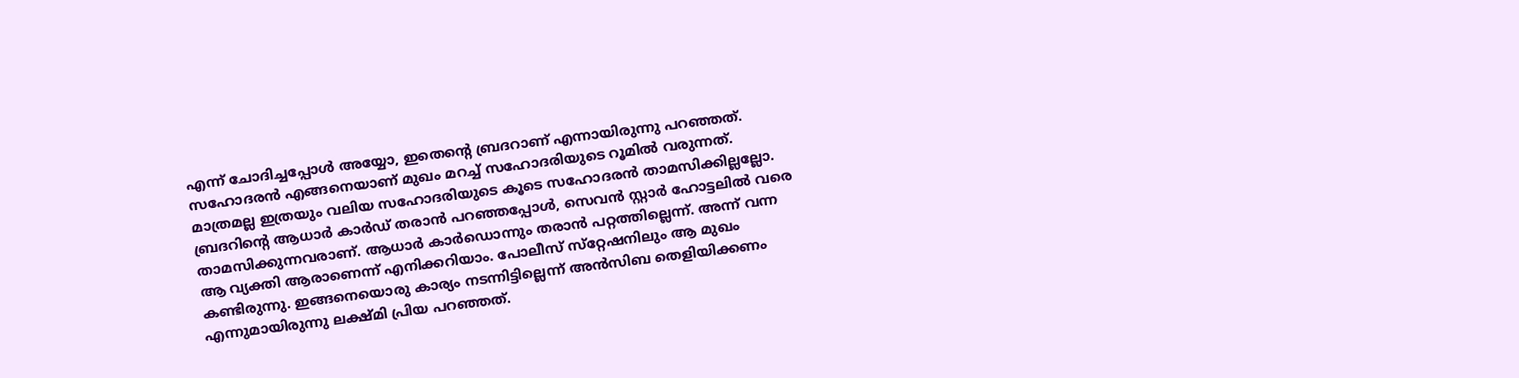എന്ന് ചോദിച്ചപ്പോള്‍ അയ്യോ, ഇതെന്റെ ബ്രദറാണ് എന്നായിരുന്നു പറഞ്ഞത്. സഹോദരന്‍ എങ്ങനെയാണ് മുഖം മറച്ച് സഹോദരിയുടെ റൂമില്‍ വരുന്നത്. മാത്രമല്ല ഇത്രയും വലിയ സഹോദരിയുടെ കൂടെ സഹോദരന്‍ താമസിക്കില്ലല്ലോ. ബ്രദറിന്റെ ആധാര്‍ കാര്‍ഡ് തരാന്‍ പറഞ്ഞപ്പോള്‍, സെവന്‍ സ്റ്റാര്‍ ഹോട്ടലില്‍ വരെ താമസിക്കുന്നവരാണ്. ആധാര്‍ കാര്‍ഡൊന്നും തരാന്‍ പറ്റത്തില്ലെന്ന്. അന്ന് വന്ന ആ വ്യക്തി ആരാണെന്ന് എനിക്കറിയാം. പോലീസ് സ്‌റ്റേഷനിലും ആ മുഖം കണ്ടിരുന്നു. ഇങ്ങനെയൊരു കാര്യം നടന്നിട്ടില്ലെന്ന് അന്‍സിബ തെളിയിക്കണം എന്നുമായിരുന്നു ലക്ഷ്മി പ്രിയ പറഞ്ഞത്.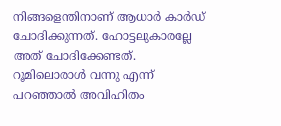നിങ്ങളെന്തിനാണ് ആധാര്‍ കാര്‍ഡ് ചോദിക്കുന്നത്. ഹോട്ടലുകാരല്ലേ അത് ചോദിക്കേണ്ടത്. റൂമിലൊരാള്‍ വന്നു എന്ന് പറഞ്ഞാല്‍ അവിഹിതം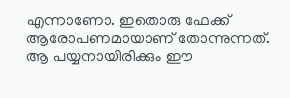എന്നാണോ. ഇതൊരു ഫേക്ക് ആരോപണമായാണ് തോന്നുന്നത്. ആ പയ്യനായിരിക്കും ഈ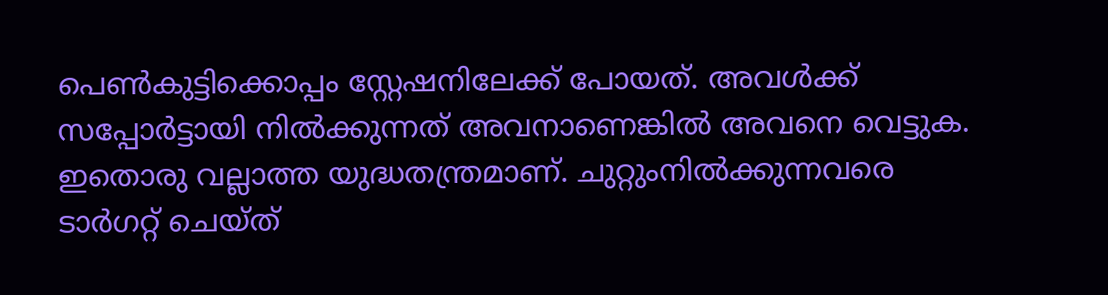പെണ്‍കുട്ടിക്കൊപ്പം സ്റ്റേഷനിലേക്ക് പോയത്. അവള്‍ക്ക് സപ്പോര്‍ട്ടായി നില്‍ക്കുന്നത് അവനാണെങ്കില്‍ അവനെ വെട്ടുക. ഇതൊരു വല്ലാത്ത യുദ്ധതന്ത്രമാണ്. ചുറ്റുംനില്‍ക്കുന്നവരെ ടാര്‍ഗറ്റ് ചെയ്ത്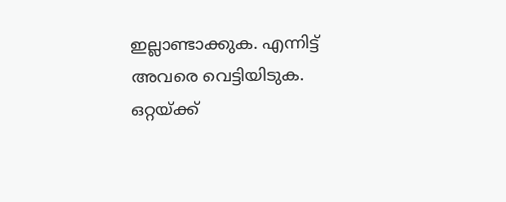ഇല്ലാണ്ടാക്കുക. എന്നിട്ട് അവരെ വെട്ടിയിടുക. ഒറ്റയ്ക്ക്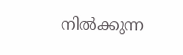നില്‍ക്കുന്ന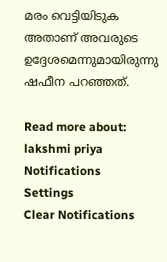മരം വെട്ടിയിടുക അതാണ് അവരുടെ ഉദ്ദേശമെന്നുമായിരുന്നു ഷഫീന പറഞ്ഞത്.

Read more about: lakshmi priya
Notifications
Settings
Clear Notifications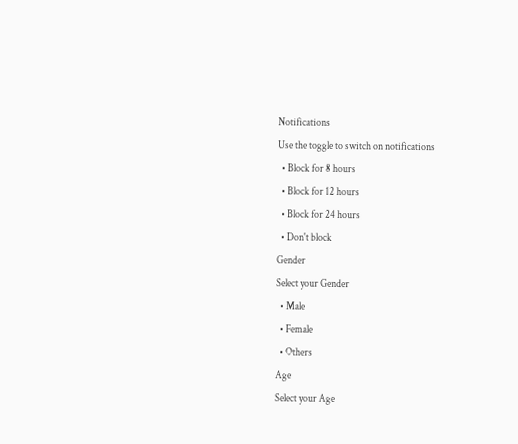Notifications
Use the toggle to switch on notifications
  • Block for 8 hours
  • Block for 12 hours
  • Block for 24 hours
  • Don't block
Gender
Select your Gender
  • Male
  • Female
  • Others
Age
Select your Age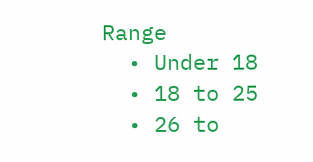Range
  • Under 18
  • 18 to 25
  • 26 to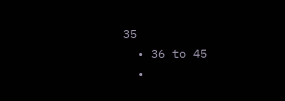35
  • 36 to 45
  •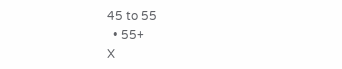45 to 55
  • 55+
X